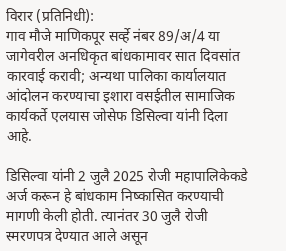विरार (प्रतिनिधी):
गाव मौजे माणिकपूर सर्व्हे नंबर 89/अ/4 या जागेवरील अनधिकृत बांधकामावर सात दिवसांत कारवाई करावी; अन्यथा पालिका कार्यालयात आंदोलन करण्याचा इशारा वसईतील सामाजिक कार्यकर्ते एलयास जोसेफ डिसिल्वा यांनी दिला आहे.

डिसिल्वा यांनी 2 जुलै 2025 रोजी महापालिकेकडे अर्ज करून हे बांधकाम निष्कासित करण्याची मागणी केली होती. त्यानंतर 30 जुलै रोजी स्मरणपत्र देण्यात आले असून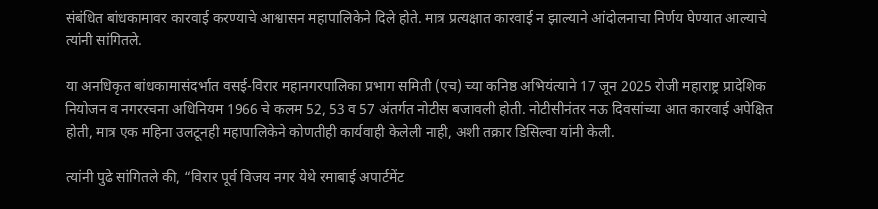संबंधित बांधकामावर कारवाई करण्याचे आश्वासन महापालिकेने दिले होते. मात्र प्रत्यक्षात कारवाई न झाल्याने आंदोलनाचा निर्णय घेण्यात आल्याचे त्यांनी सांगितले.

या अनधिकृत बांधकामासंदर्भात वसई-विरार महानगरपालिका प्रभाग समिती (एच) च्या कनिष्ठ अभियंत्याने 17 जून 2025 रोजी महाराष्ट्र प्रादेशिक नियोजन व नगररचना अधिनियम 1966 चे कलम 52, 53 व 57 अंतर्गत नोटीस बजावली होती. नोटीसीनंतर नऊ दिवसांच्या आत कारवाई अपेक्षित होती, मात्र एक महिना उलटूनही महापालिकेने कोणतीही कार्यवाही केलेली नाही, अशी तक्रार डिसिल्वा यांनी केली.

त्यांनी पुढे सांगितले की, “विरार पूर्व विजय नगर येथे रमाबाई अपार्टमेंट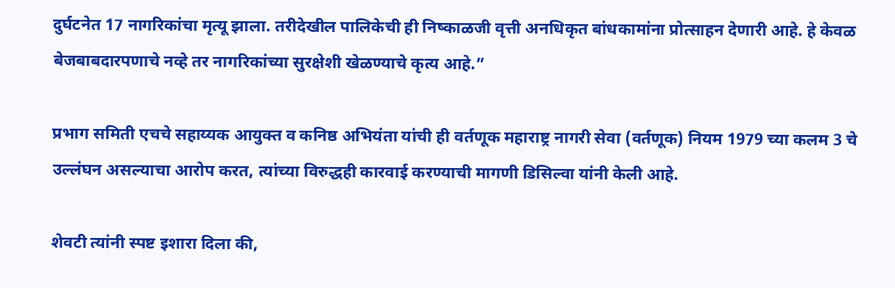दुर्घटनेत 17 नागरिकांचा मृत्यू झाला. तरीदेखील पालिकेची ही निष्काळजी वृत्ती अनधिकृत बांधकामांना प्रोत्साहन देणारी आहे. हे केवळ बेजबाबदारपणाचे नव्हे तर नागरिकांच्या सुरक्षेशी खेळण्याचे कृत्य आहे.”

प्रभाग समिती एचचे सहाय्यक आयुक्त व कनिष्ठ अभियंता यांची ही वर्तणूक महाराष्ट्र नागरी सेवा (वर्तणूक) नियम 1979 च्या कलम 3 चे उल्लंघन असल्याचा आरोप करत, त्यांच्या विरुद्धही कारवाई करण्याची मागणी डिसिल्वा यांनी केली आहे.

शेवटी त्यांनी स्पष्ट इशारा दिला की,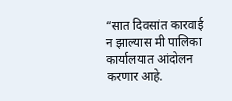“सात दिवसांत कारवाई न झाल्यास मी पालिका कार्यालयात आंदोलन करणार आहे.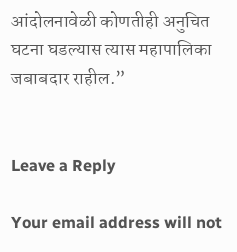आंदोलनावेळी कोणतीही अनुचित घटना घडल्यास त्यास महापालिका जबाबदार राहील.”


Leave a Reply

Your email address will not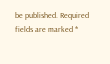be published. Required fields are marked *